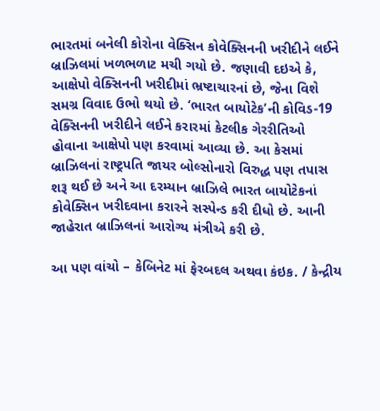ભારતમાં બનેલી કોરોના વેક્સિન કોવેક્સિનની ખરીદીને લઈને બ્રાઝિલમાં ખળભળાટ મચી ગયો છે. જણાવી દઇએ કે, આક્ષેપો વેક્સિનની ખરીદીમાં ભ્રષ્ટાચારનાં છે, જેના વિશે સમગ્ર વિવાદ ઉભો થયો છે. ‘ભારત બાયોટેક’ની કોવિડ-19 વેક્સિનની ખરીદીને લઈને કરારમાં કેટલીક ગેરરીતિઓ હોવાના આક્ષેપો પણ કરવામાં આવ્યા છે. આ કેસમાં બ્રાઝિલનાં રાષ્ટ્રપતિ જાયર બોલ્સોનારો વિરુદ્ધ પણ તપાસ શરૂ થઈ છે અને આ દરમ્યાન બ્રાઝિલે ભારત બાયોટેકનાં કોવેક્સિન ખરીદવાના કરારને સસ્પેન્ડ કરી દીધો છે. આની જાહેરાત બ્રાઝિલનાં આરોગ્ય મંત્રીએ કરી છે.

આ પણ વાંચો – કેબિનેટ માં ફેરબદલ અથવા કંઇક. / કેન્દ્રીય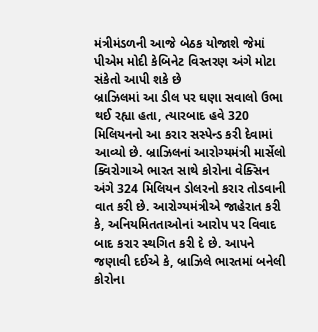મંત્રીમંડળની આજે બેઠક યોજાશે જેમાં પીએમ મોદી કેબિનેટ વિસ્તરણ અંગે મોટા સંકેતો આપી શકે છે
બ્રાઝિલમાં આ ડીલ પર ઘણા સવાલો ઉભા થઈ રહ્યા હતા, ત્યારબાદ હવે 320 મિલિયનનો આ કરાર સસ્પેન્ડ કરી દેવામાં આવ્યો છે. બ્રાઝિલનાં આરોગ્યમંત્રી માર્સેલો ક્વિરોગાએ ભારત સાથે કોરોના વેક્સિન અંગે 324 મિલિયન ડોલરનો કરાર તોડવાની વાત કરી છે. આરોગ્યમંત્રીએ જાહેરાત કરી કે, અનિયમિતતાઓનાં આરોપ પર વિવાદ બાદ કરાર સ્થગિત કરી દે છે. આપને જણાવી દઈએ કે, બ્રાઝિલે ભારતમાં બનેલી કોરોના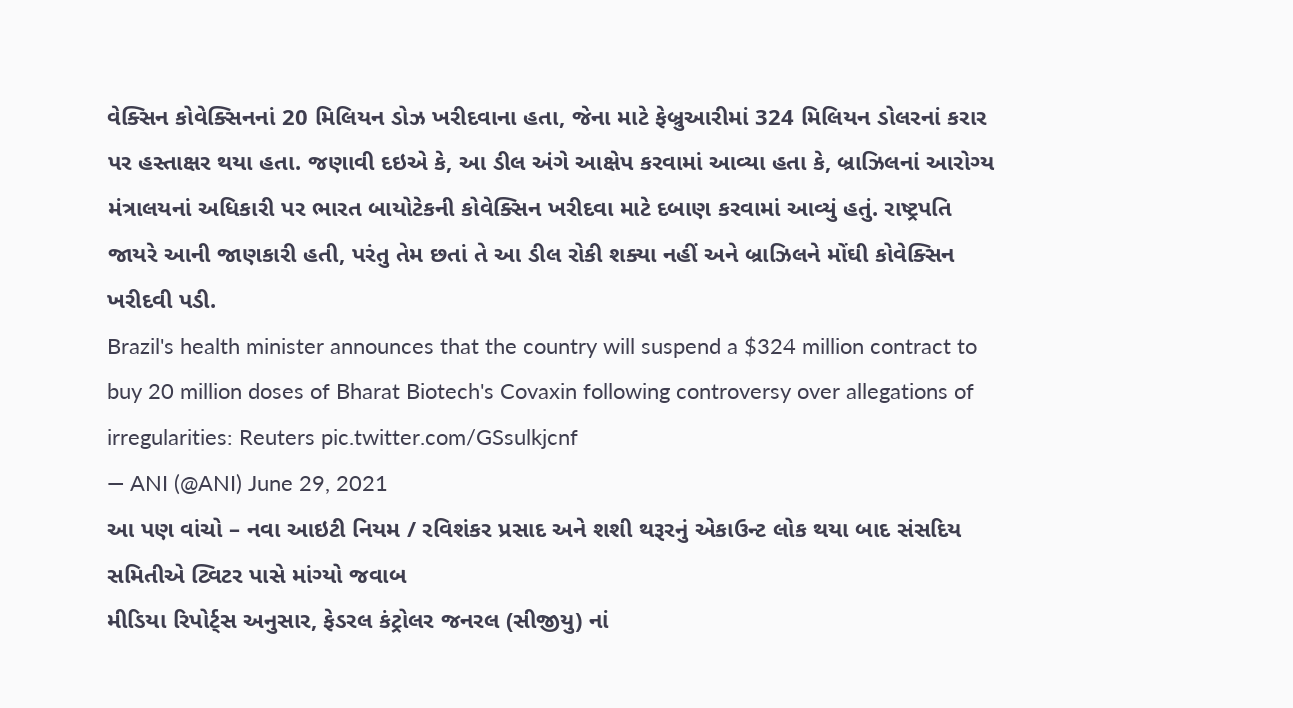વેક્સિન કોવેક્સિનનાં 20 મિલિયન ડોઝ ખરીદવાના હતા, જેના માટે ફેબ્રુઆરીમાં 324 મિલિયન ડોલરનાં કરાર પર હસ્તાક્ષર થયા હતા. જણાવી દઇએ કે, આ ડીલ અંગે આક્ષેપ કરવામાં આવ્યા હતા કે, બ્રાઝિલનાં આરોગ્ય મંત્રાલયનાં અધિકારી પર ભારત બાયોટેકની કોવેક્સિન ખરીદવા માટે દબાણ કરવામાં આવ્યું હતું. રાષ્ટ્રપતિ જાયરે આની જાણકારી હતી, પરંતુ તેમ છતાં તે આ ડીલ રોકી શક્યા નહીં અને બ્રાઝિલને મોંઘી કોવેક્સિન ખરીદવી પડી.
Brazil's health minister announces that the country will suspend a $324 million contract to buy 20 million doses of Bharat Biotech's Covaxin following controversy over allegations of irregularities: Reuters pic.twitter.com/GSsulkjcnf
— ANI (@ANI) June 29, 2021
આ પણ વાંચો – નવા આઇટી નિયમ / રવિશંકર પ્રસાદ અને શશી થરૂરનું એકાઉન્ટ લોક થયા બાદ સંસદિય સમિતીએ ટ્વિટર પાસે માંગ્યો જવાબ
મીડિયા રિપોર્ટ્સ અનુસાર, ફેડરલ કંટ્રોલર જનરલ (સીજીયુ) નાં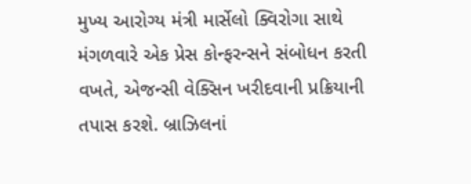મુખ્ય આરોગ્ય મંત્રી માર્સેલો ક્વિરોગા સાથે મંગળવારે એક પ્રેસ કોન્ફરન્સને સંબોધન કરતી વખતે, એજન્સી વેક્સિન ખરીદવાની પ્રક્રિયાની તપાસ કરશે. બ્રાઝિલનાં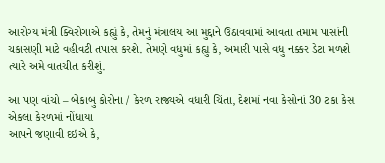આરોગ્ય મંત્રી ક્વિરોગાએ કહ્યું કે, તેમનું મંત્રાલય આ મુદ્દાને ઉઠાવવામાં આવતા તમામ પાસાંની ચકાસણી માટે વહીવટી તપાસ કરશે. તેમણે વધુમાં કહ્યુ કે, અમારી પાસે વધુ નક્કર ડેટા મળશે ત્યારે અમે વાતચીત કરીશું.

આ પણ વાંચો – બેકાબુ કોરોના / કેરળ રાજ્યએ વધારી ચિંતા, દેશમાં નવા કેસોનાં 30 ટકા કેસ એકલા કેરળમાં નોંધાયા
આપને જણાવી દઇએ કે,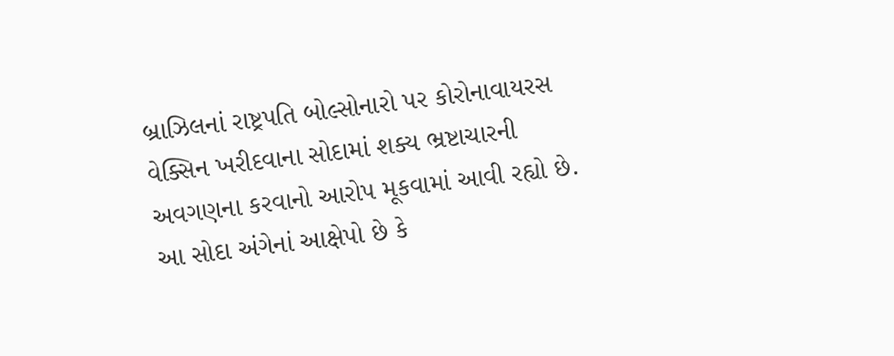બ્રાઝિલનાં રાષ્ટ્રપતિ બોલ્સોનારો પર કોરોનાવાયરસ વેક્સિન ખરીદવાના સોદામાં શક્ય ભ્રષ્ટાચારની અવગણના કરવાનો આરોપ મૂકવામાં આવી રહ્યો છે. આ સોદા અંગેનાં આક્ષેપો છે કે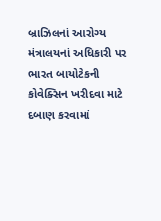બ્રાઝિલનાં આરોગ્ય મંત્રાલયનાં અધિકારી પર ભારત બાયોટેકની કોવેક્સિન ખરીદવા માટે દબાણ કરવામાં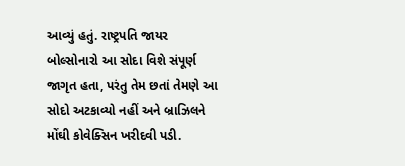આવ્યું હતું. રાષ્ટ્રપતિ જાયર બોલ્સોનારો આ સોદા વિશે સંપૂર્ણ જાગૃત હતા, પરંતુ તેમ છતાં તેમણે આ સોદો અટકાવ્યો નહીં અને બ્રાઝિલને મોંઘી કોવેક્સિન ખરીદવી પડી.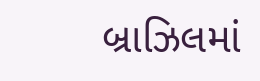બ્રાઝિલમાં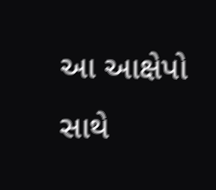આ આક્ષેપો સાથે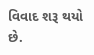વિવાદ શરૂ થયો છે.